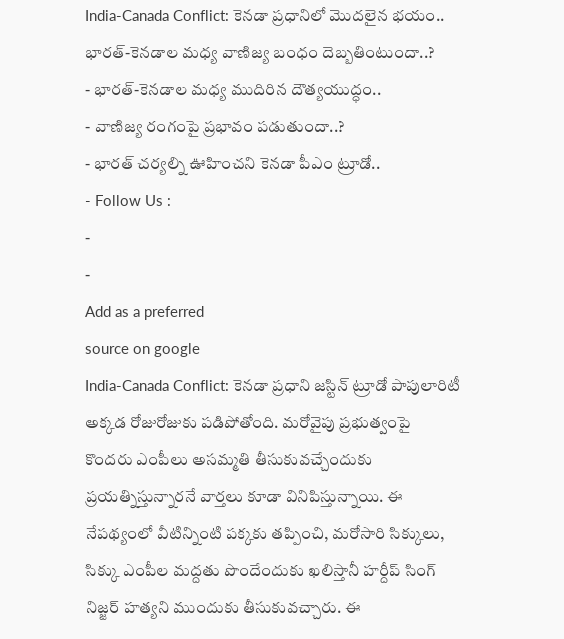India-Canada Conflict: కెనడా ప్రధానిలో మొదలైన భయం.. భారత్-కెనడాల మధ్య వాణిజ్య బంధం దెబ్బతింటుందా..?
- భారత్-కెనడాల మధ్య ముదిరిన దౌత్యయుద్ధం..
- వాణిజ్య రంగంపై ప్రభావం పడుతుందా..?
- భారత్ చర్యల్ని ఊహించని కెనడా పీఎం ట్రూడో..
- Follow Us :
-
-
Add as a preferred
source on google
India-Canada Conflict: కెనడా ప్రధాని జస్టిన్ ట్రూడో పాపులారిటీ అక్కడ రోజురోజుకు పడిపోతోంది. మరోవైపు ప్రభుత్వంపై కొందరు ఎంపీలు అసమ్మతి తీసుకువచ్చేందుకు ప్రయత్నిస్తున్నారనే వార్తలు కూడా వినిపిస్తున్నాయి. ఈ నేపథ్యంలో వీటిన్నింటి పక్కకు తప్పించి, మరోసారి సిక్కులు, సిక్కు ఎంపీల మద్దతు పొందేందుకు ఖలిస్తానీ హర్దీప్ సింగ్ నిజ్జర్ హత్యని ముందుకు తీసుకువచ్చారు. ఈ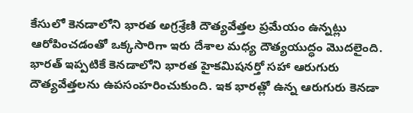కేసులో కెనడాలోని భారత అగ్రశ్రేణి దౌత్యవేత్తల ప్రమేయం ఉన్నట్లు ఆరోపించడంతో ఒక్కసారిగా ఇరు దేశాల మధ్య దౌత్యయుద్ధం మొదలైంది. భారత్ ఇప్పటికే కెనడాలోని భారత హైకమిషనర్తో సహా ఆరుగురు దౌత్యవేత్తలను ఉపసంహరించుకుంది. ఇక భారత్లో ఉన్న ఆరుగురు కెనడా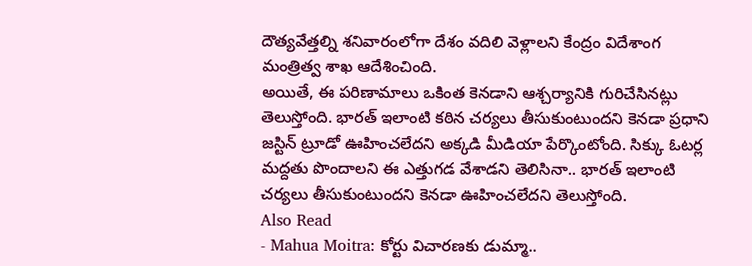దౌత్యవేత్తల్ని శనివారంలోగా దేశం వదిలి వెళ్లాలని కేంద్రం విదేశాంగ మంత్రిత్వ శాఖ ఆదేశించింది.
అయితే, ఈ పరిణామాలు ఒకింత కెనడాని ఆశ్చర్యానికి గురిచేసినట్లు తెలుస్తోంది. భారత్ ఇలాంటి కఠిన చర్యలు తీసుకుంటుందని కెనడా ప్రధాని జస్టిన్ ట్రూడో ఊహించలేదని అక్కడి మీడియా పేర్కొంటోంది. సిక్కు ఓటర్ల మద్దతు పొందాలని ఈ ఎత్తుగడ వేశాడని తెలిసినా.. భారత్ ఇలాంటి చర్యలు తీసుకుంటుందని కెనడా ఊహించలేదని తెలుస్తోంది.
Also Read
- Mahua Moitra: కోర్టు విచారణకు డుమ్మా..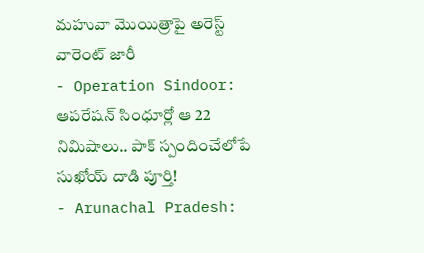మహువా మొయిత్రాపై అరెస్ట్ వారెంట్ జారీ
- Operation Sindoor: ఆపరేషన్ సింధూర్లో ఆ 22 నిమిషాలు.. పాక్ స్పందించేలోపే సుఖోయ్ దాడి పూర్తి!
- Arunachal Pradesh: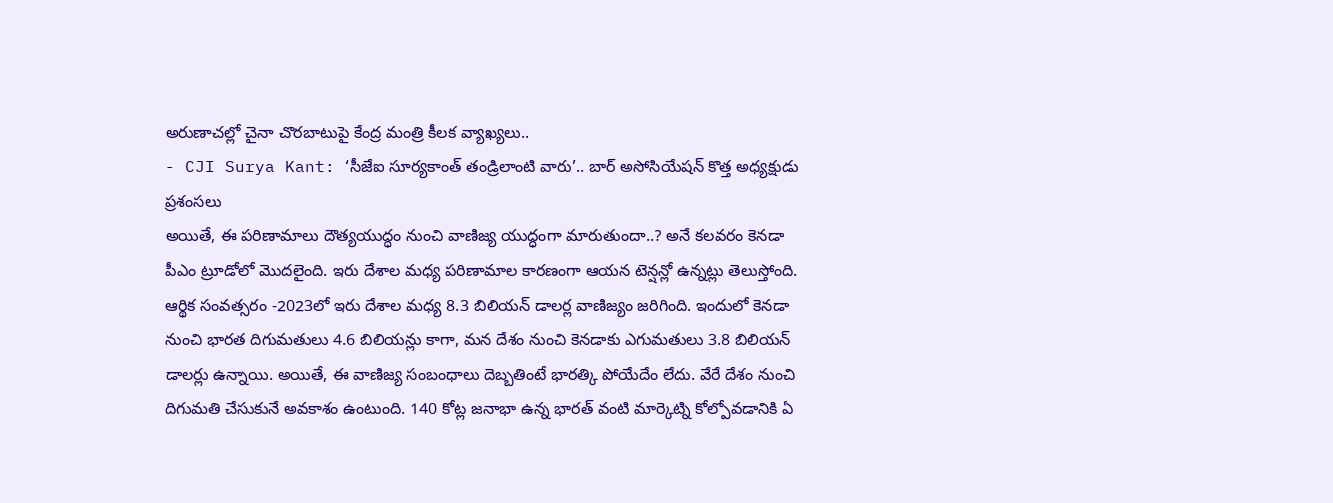అరుణాచల్లో చైనా చొరబాటుపై కేంద్ర మంత్రి కీలక వ్యాఖ్యలు..
- CJI Surya Kant: ‘సీజేఐ సూర్యకాంత్ తండ్రిలాంటి వారు’.. బార్ అసోసియేషన్ కొత్త అధ్యక్షుడు ప్రశంసలు
అయితే, ఈ పరిణామాలు దౌత్యయుద్ధం నుంచి వాణిజ్య యుద్ధంగా మారుతుందా..? అనే కలవరం కెనడా పీఎం ట్రూడోలో మొదలైంది. ఇరు దేశాల మధ్య పరిణామాల కారణంగా ఆయన టెన్షన్లో ఉన్నట్లు తెలుస్తోంది. ఆర్థిక సంవత్సరం -2023లో ఇరు దేశాల మధ్య 8.3 బిలియన్ డాలర్ల వాణిజ్యం జరిగింది. ఇందులో కెనడా నుంచి భారత దిగుమతులు 4.6 బిలియన్లు కాగా, మన దేశం నుంచి కెనడాకు ఎగుమతులు 3.8 బిలియన్ డాలర్లు ఉన్నాయి. అయితే, ఈ వాణిజ్య సంబంధాలు దెబ్బతింటే భారత్కి పోయేదేం లేదు. వేరే దేశం నుంచి దిగుమతి చేసుకునే అవకాశం ఉంటుంది. 140 కోట్ల జనాభా ఉన్న భారత్ వంటి మార్కెట్ని కోల్పోవడానికి ఏ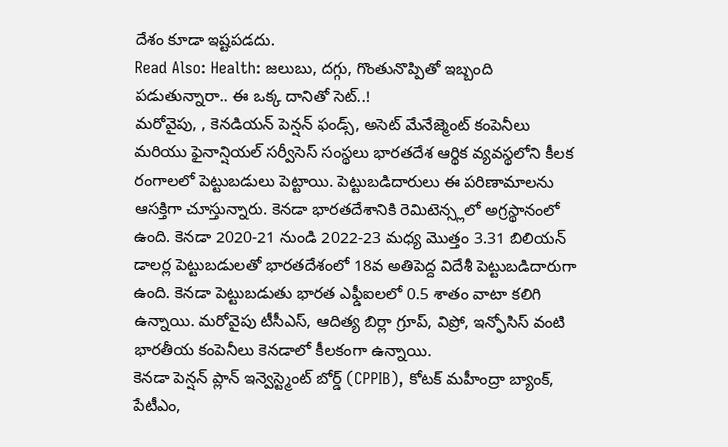దేశం కూడా ఇష్టపడదు.
Read Also: Health: జలుబు, దగ్గు, గొంతునొప్పితో ఇబ్బంది పడుతున్నారా.. ఈ ఒక్క దానితో సెట్..!
మరోవైపు, , కెనడియన్ పెన్షన్ ఫండ్స్, అసెట్ మేనేజ్మెంట్ కంపెనీలు మరియు ఫైనాన్షియల్ సర్వీసెస్ సంస్థలు భారతదేశ ఆర్థిక వ్యవస్థలోని కీలక రంగాలలో పెట్టుబడులు పెట్టాయి. పెట్టుబడిదారులు ఈ పరిణామాలను ఆసక్తిగా చూస్తున్నారు. కెనడా భారతదేశానికి రెమిటెన్స్లలో అగ్రస్థానంలో ఉంది. కెనడా 2020-21 నుండి 2022-23 మధ్య మొత్తం 3.31 బిలియన్ డాలర్ల పెట్టుబడులతో భారతదేశంలో 18వ అతిపెద్ద విదేశీ పెట్టుబడిదారుగా ఉంది. కెనడా పెట్టుబడుతు భారత ఎఫ్డీఐలలో 0.5 శాతం వాటా కలిగి ఉన్నాయి. మరోవైపు టీసీఎస్, ఆదిత్య బిర్లా గ్రూప్, విప్రో, ఇన్ఫోసిస్ వంటి భారతీయ కంపెనీలు కెనడాలో కీలకంగా ఉన్నాయి.
కెనడా పెన్షన్ ప్లాన్ ఇన్వెస్ట్మెంట్ బోర్డ్ (CPPIB), కోటక్ మహీంద్రా బ్యాంక్, పేటీఎం,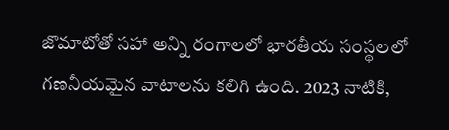జొమాటోతో సహా అన్ని రంగాలలో భారతీయ సంస్థలలో గణనీయమైన వాటాలను కలిగి ఉంది. 2023 నాటికి,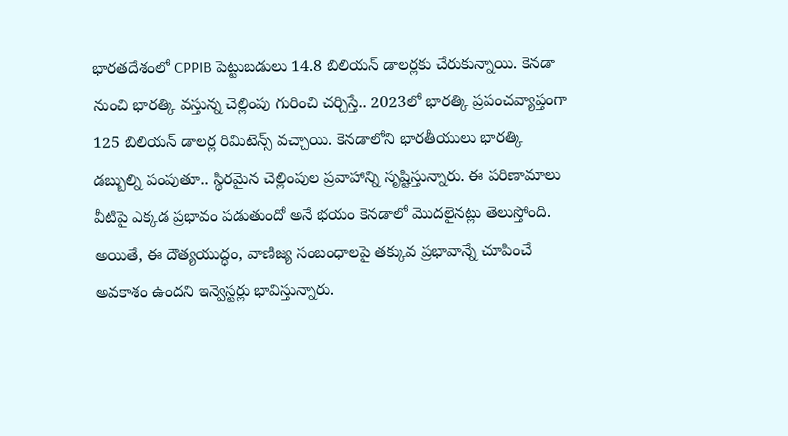భారతదేశంలో CPPIB పెట్టుబడులు 14.8 బిలియన్ డాలర్లకు చేరుకున్నాయి. కెనడా నుంచి భారత్కి వస్తున్న చెల్లింపు గురించి చర్చిస్తే.. 2023లో భారత్కి ప్రపంచవ్యాప్తంగా 125 బిలియన్ డాలర్ల రిమిటెన్స్ వచ్చాయి. కెనడాలోని భారతీయులు భారత్కి డబ్బుల్ని పంపుతూ.. స్థిరమైన చెల్లింపుల ప్రవాహాన్ని సృష్టిస్తున్నారు. ఈ పరిణామాలు వీటిపై ఎక్కడ ప్రభావం పడుతుందో అనే భయం కెనడాలో మొదలైనట్లు తెలుస్తోంది. అయితే, ఈ దౌత్యయుద్ధం, వాణిజ్య సంబంధాలపై తక్కువ ప్రభావాన్నే చూపించే అవకాశం ఉందని ఇన్వెస్టర్లు భావిస్తున్నారు.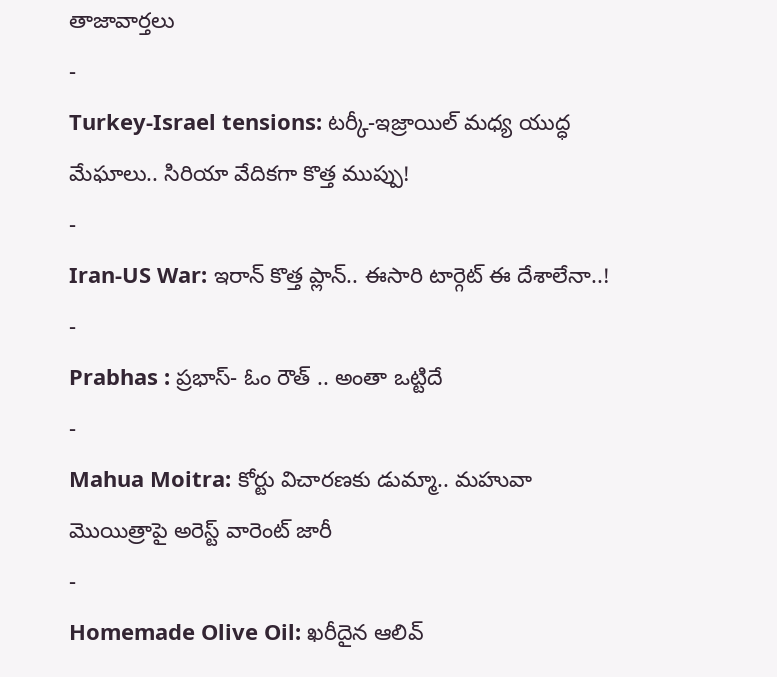తాజావార్తలు
-
Turkey-Israel tensions: టర్కీ-ఇజ్రాయిల్ మధ్య యుద్ధ మేఘాలు.. సిరియా వేదికగా కొత్త ముప్పు!
-
Iran-US War: ఇరాన్ కొత్త ప్లాన్.. ఈసారి టార్గెట్ ఈ దేశాలేనా..!
-
Prabhas : ప్రభాస్- ఓం రౌత్ .. అంతా ఒట్టిదే
-
Mahua Moitra: కోర్టు విచారణకు డుమ్మా.. మహువా మొయిత్రాపై అరెస్ట్ వారెంట్ జారీ
-
Homemade Olive Oil: ఖరీదైన ఆలివ్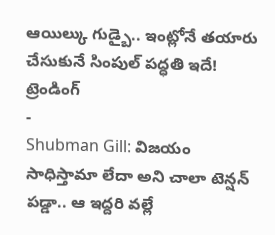ఆయిల్కు గుడ్బై.. ఇంట్లోనే తయారు చేసుకునే సింపుల్ పద్ధతి ఇదే!
ట్రెండింగ్
-
Shubman Gill: విజయం సాధిస్తామా లేదా అని చాలా టెన్షన్ పడ్డా.. ఆ ఇద్దరి వల్లే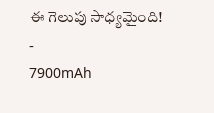ఈ గెలుపు సాధ్యమైంది!
-
7900mAh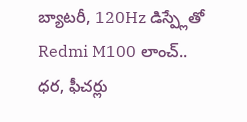బ్యాటరీ, 120Hz డిస్ప్లేతో Redmi M100 లాంచ్.. ధర, ఫీచర్లు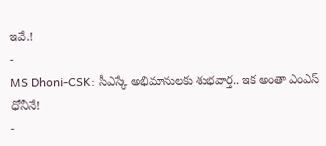ఇవే.!
-
MS Dhoni-CSK: సీఎస్కే అభిమానులకు శుభవార్త.. ఇక అంతా ఎంఎస్ ధోనీనే!
-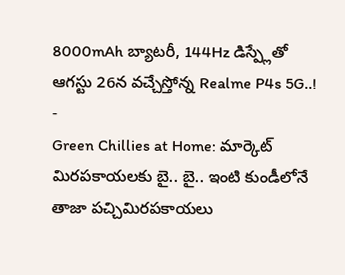8000mAh బ్యాటరీ, 144Hz డిస్ప్లేతో ఆగస్టు 26న వచ్చేస్తోన్న Realme P4s 5G..!
-
Green Chillies at Home: మార్కెట్ మిరపకాయలకు బై.. బై.. ఇంటి కుండీలోనే తాజా పచ్చిమిరపకాయలు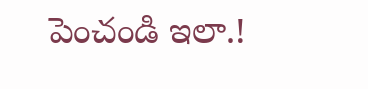పెంచండి ఇలా.!